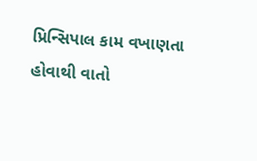પ્રિન્સિપાલ કામ વખાણતા હોવાથી વાતો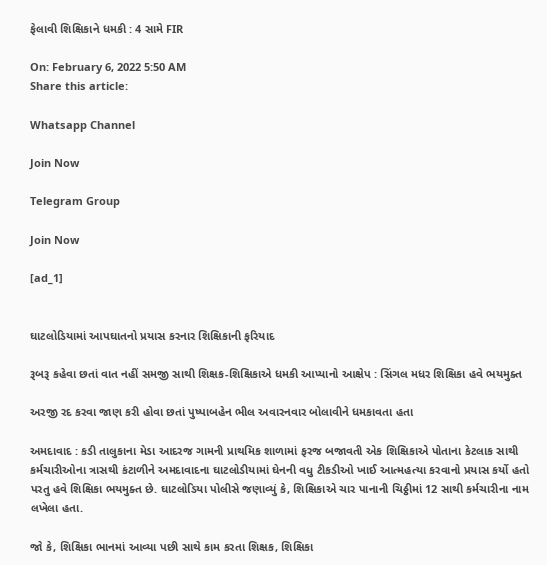ફેલાવી શિક્ષિકાને ધમકી : 4 સામે FIR

On: February 6, 2022 5:50 AM
Share this article:

Whatsapp Channel

Join Now

Telegram Group

Join Now

[ad_1]


ઘાટલોડિયામાં આપઘાતનો પ્રયાસ કરનાર શિક્ષિકાની ફરિયાદ

રૂબરૂ કહેવા છતાં વાત નહીં સમજી સાથી શિક્ષક-શિક્ષિકાએ ધમકી આપ્યાનો આક્ષેપ : સિંગલ મધર શિક્ષિકા હવે ભયમુક્ત

અરજી રદ કરવા જાણ કરી હોવા છતાં પુષ્પાબહેન ભીલ અવારનવાર બોલાવીને ધમકાવતા હતા

અમદાવાદ : કડી તાલુકાના મેડા આદરજ ગામની પ્રાથમિક શાળામાં ફરજ બજાવતી એક શિક્ષિકાએ પોતાના કેટલાક સાથી કર્મચારીઓના ત્રાસથી કંટાળીને અમદાવાદના ઘાટલોડીયામાં ઘેનની વધુ ટીકડીઓ ખાઈ આત્મહત્યા કરવાનો પ્રયાસ કર્યો હતો પરતુ હવે શિક્ષિકા ભયમુક્ત છે. ઘાટલોડિયા પોલીસે જણાવ્યું કે, શિક્ષિકાએ ચાર પાનાની ચિઠ્ઠીમાં 12 સાથી કર્મચારીના નામ લખેલા હતા.

જો કે, શિક્ષિકા ભાનમાં આવ્યા પછી સાથે કામ કરતા શિક્ષક, શિક્ષિકા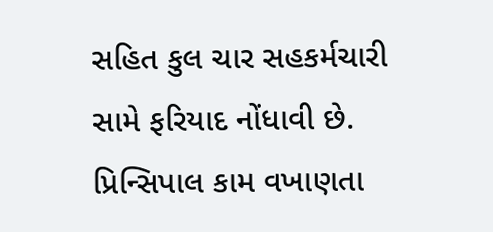સહિત કુલ ચાર સહકર્મચારી સામે ફરિયાદ નોંધાવી છે. પ્રિન્સિપાલ કામ વખાણતા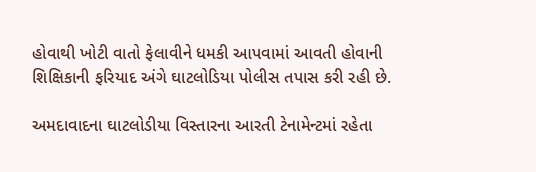હોવાથી ખોટી વાતો ફેલાવીને ધમકી આપવામાં આવતી હોવાની શિક્ષિકાની ફરિયાદ અંગે ઘાટલોડિયા પોલીસ તપાસ કરી રહી છે.

અમદાવાદના ઘાટલોડીયા વિસ્તારના આરતી ટેનામેન્ટમાં રહેતા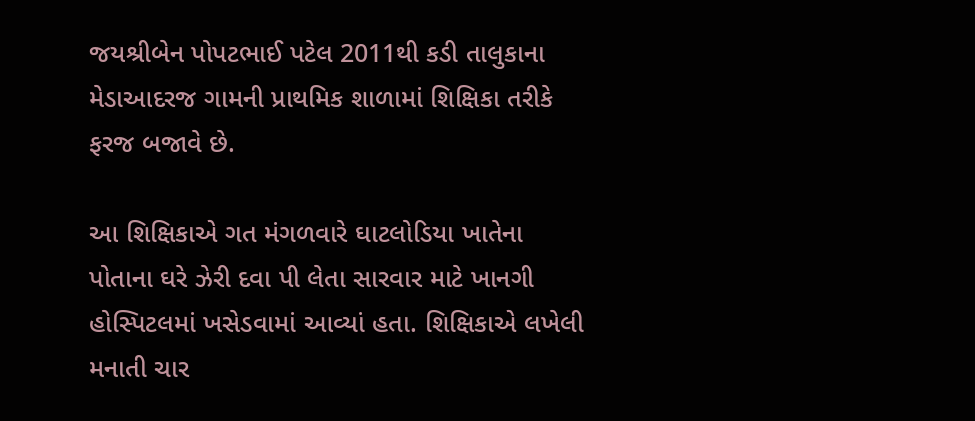જયશ્રીબેન પોપટભાઈ પટેલ 2011થી કડી તાલુકાના મેડાઆદરજ ગામની પ્રાથમિક શાળામાં શિક્ષિકા તરીકે ફરજ બજાવે છે.

આ શિક્ષિકાએ ગત મંગળવારે ઘાટલોડિયા ખાતેના પોતાના ઘરે ઝેરી દવા પી લેતા સારવાર માટે ખાનગી હોસ્પિટલમાં ખસેડવામાં આવ્યાં હતા. શિક્ષિકાએ લખેલી મનાતી ચાર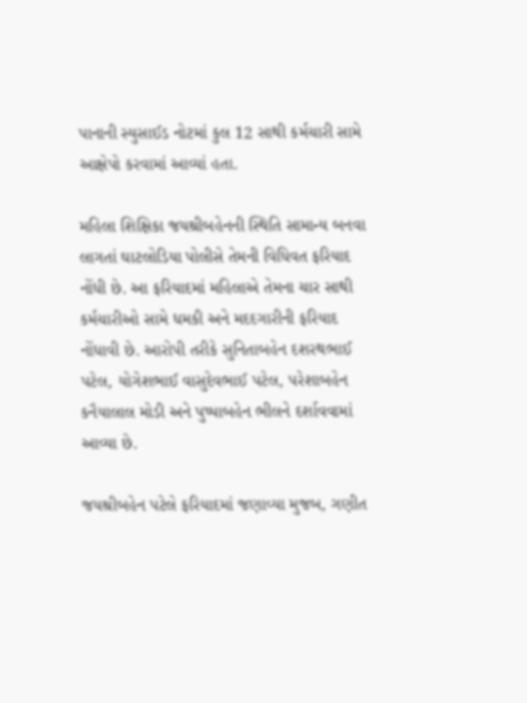પાનાની સ્યુસાઈડ નોટમાં કુલ 12 સાથી કર્મચારી સામે આક્ષેપો કરવામાં આવ્યાં હતા.

મહિલા શિક્ષિકા જયશ્રીબહેનની સ્થિતિ સામાન્ય બનવા લાગતાં ઘાટલોડિયા પોલીસે તેમની વિધિવત ફરિયાદ નોંધી છે. આ ફરિયાદમાં મહિલાએ તેમના ચાર સાથી કર્મચારીઓ સામે ધમકી અને મદદગારીની ફરિયાદ નોંધાવી છે. આરોપી તરીકે સુનિતાબહેન દશરથભાઈ પટેલ, યોગેશભાઈ વાસુદેવભાઈ પટેલ, પરેશાબહેન કનૈયાલાલ મોડી અને પુષ્પાબહેન ભીલને દર્શાવવામાં આવ્યા છે.

જયશ્રીબહેન પટેલે ફરિયાદમાં જણાવ્યા મુજબ, ગણીત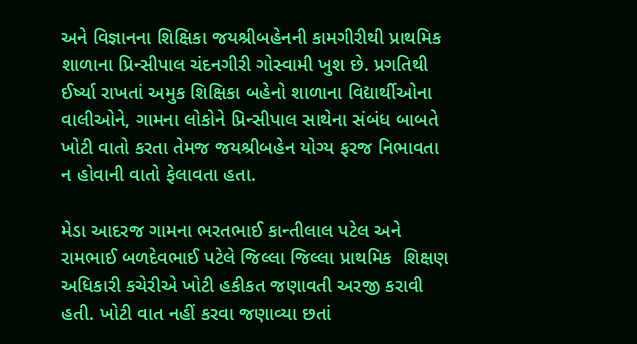અને વિજ્ઞાનના શિક્ષિકા જયશ્રીબહેનની કામગીરીથી પ્રાથમિક શાળાના પ્રિન્સીપાલ ચંદનગીરી ગોસ્વામી ખુશ છે. પ્રગતિથી ઈર્ષ્યા રાખતાં અમુક શિક્ષિકા બહેનો શાળાના વિદ્યાર્થીઓના વાલીઓને, ગામના લોકોને પ્રિન્સીપાલ સાથેના સંબંધ બાબતે ખોટી વાતો કરતા તેમજ જયશ્રીબહેન યોગ્ય ફરજ નિભાવતા ન હોવાની વાતો ફેલાવતા હતા.

મેડા આદરજ ગામના ભરતભાઈ કાન્તીલાલ પટેલ અને રામભાઈ બળદેવભાઈ પટેલે જિલ્લા જિલ્લા પ્રાથમિક  શિક્ષણ અધિકારી કચેરીએ ખોટી હકીકત જણાવતી અરજી કરાવી હતી. ખોટી વાત નહીં કરવા જણાવ્યા છતાં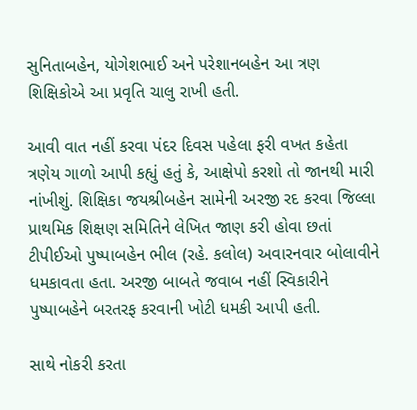સુનિતાબહેન, યોગેશભાઈ અને પરેશાનબહેન આ ત્રણ શિક્ષિકોએ આ પ્રવૃતિ ચાલુ રાખી હતી.

આવી વાત નહીં કરવા પંદર દિવસ પહેલા ફરી વખત કહેતા ત્રણેય ગાળો આપી કહ્યું હતું કે, આક્ષેપો કરશો તો જાનથી મારી નાંખીશું. શિક્ષિકા જયશ્રીબહેન સામેની અરજી રદ કરવા જિલ્લા પ્રાથમિક શિક્ષણ સમિતિને લેખિત જાણ કરી હોવા છતાં ટીપીઈઓ પુષ્પાબહેન ભીલ (રહે. કલોલ) અવારનવાર બોલાવીને ધમકાવતા હતા. અરજી બાબતે જવાબ નહીં સ્વિકારીને પુષ્પાબહેને બરતરફ કરવાની ખોટી ધમકી આપી હતી.

સાથે નોકરી કરતા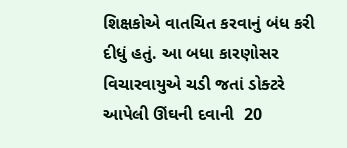શિક્ષકોએ વાતચિત કરવાનું બંધ કરી દીધું હતું. આ બધા કારણોસર વિચારવાયુએ ચડી જતાં ડોક્ટરે આપેલી ઊંઘની દવાની  20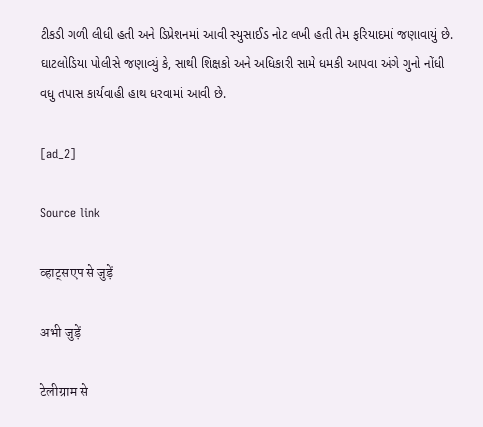ટીકડી ગળી લીધી હતી અને ડિપ્રેશનમાં આવી સ્યુસાઈડ નોટ લખી હતી તેમ ફરિયાદમાં જણાવાયું છે. ઘાટલોડિયા પોલીસે જણાવ્યું કે, સાથી શિક્ષકો અને અધિકારી સામે ધમકી આપવા અંગે ગુનો નોંધી  વધુ તપાસ કાર્યવાહી હાથ ધરવામાં આવી છે.

[ad_2]

Source link

व्हाट्सएप से जुड़ें

अभी जुड़ें

टेलीग्राम से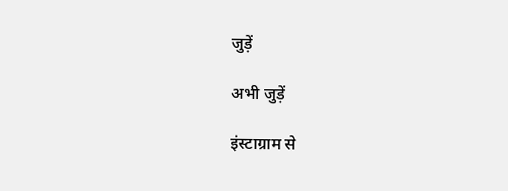जुड़ें

अभी जुड़ें

इंस्टाग्राम से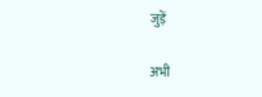जुड़ें

अभी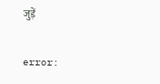जुड़ें

error: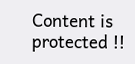Content is protected !!